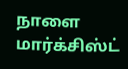நாளை மார்க்சிஸ்ட்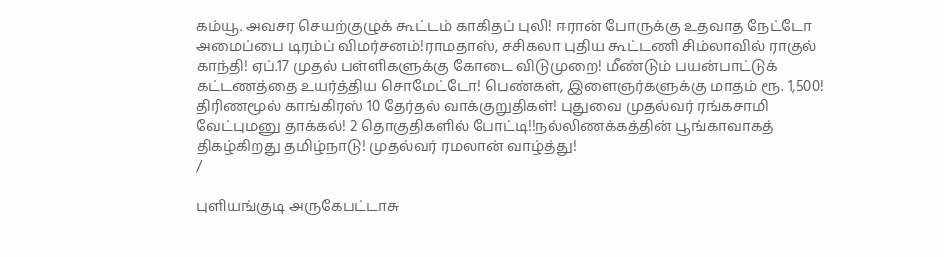கம்யூ. அவசர செயற்குழுக் கூட்டம் காகிதப் புலி! ஈரான் போருக்கு உதவாத நேட்டோ அமைப்பை டிரம்ப் விமர்சனம்!ராமதாஸ், சசிகலா புதிய கூட்டணி சிம்லாவில் ராகுல் காந்தி! ஏப்.17 முதல் பள்ளிகளுக்கு கோடை விடுமுறை! மீண்டும் பயன்பாட்டுக் கட்டணத்தை உயர்த்திய சொமேட்டோ! பெண்கள், இளைஞர்களுக்கு மாதம் ரூ. 1,500! திரிணமூல் காங்கிரஸ் 10 தேர்தல் வாக்குறுதிகள்! புதுவை முதல்வர் ரங்கசாமி வேட்புமனு தாக்கல்! 2 தொகுதிகளில் போட்டி!!நல்லிணக்கத்தின் பூங்காவாகத் திகழ்கிறது தமிழ்நாடு! முதல்வர் ரமலான் வாழ்த்து!
/

புளியங்குடி அருகேபட்டாசு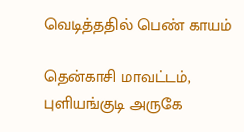வெடித்ததில் பெண் காயம்

தென்காசி மாவட்டம், புளியங்குடி அருகே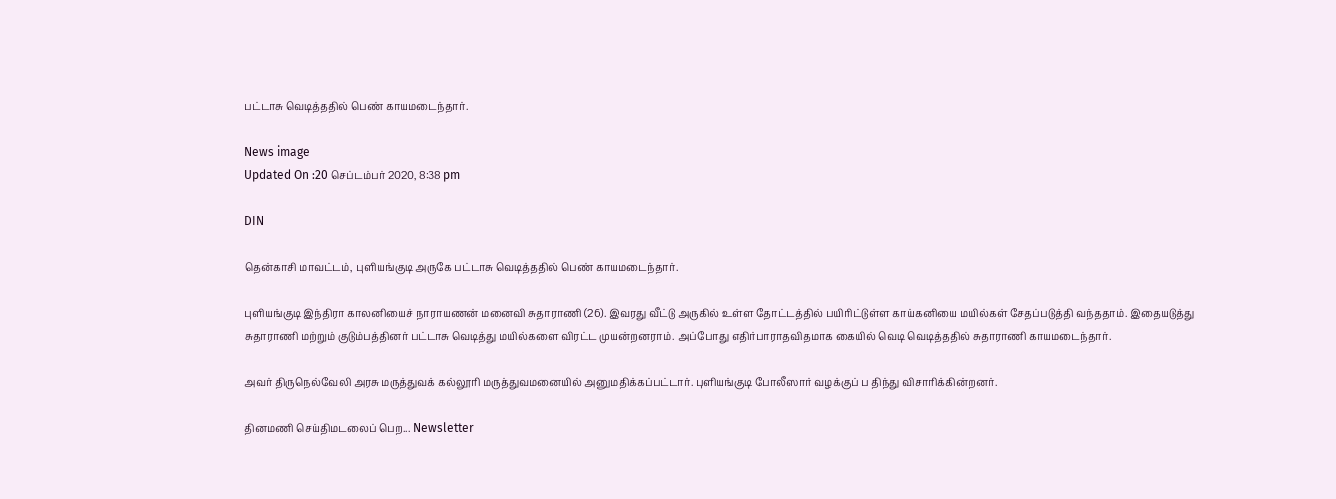பட்டாசு வெடித்ததில் பெண் காயமடைந்தார்.

News image
Updated On :20 செப்டம்பர் 2020, 8:38 pm

DIN

தென்காசி மாவட்டம், புளியங்குடி அருகே பட்டாசு வெடித்ததில் பெண் காயமடைந்தார்.

புளியங்குடி இந்திரா காலனியைச் நாராயணன் மனைவி சுதாராணி (26). இவரது வீட்டு அருகில் உள்ள தோட்டத்தில் பயிரிட்டுள்ள காய்கனியை மயில்கள் சேதப்படுத்தி வந்ததாம். இதையடுத்து சுதாராணி மற்றும் குடும்பத்தினர் பட்டாசு வெடித்து மயில்களை விரட்ட முயன்றனராம். அப்போது எதிர்பாராதவிதமாக கையில் வெடி வெடித்ததில் சுதாராணி காயமடைந்தார்.

அவர் திருநெல்வேலி அரசு மருத்துவக் கல்லூரி மருத்துவமனையில் அனுமதிக்கப்பட்டார். புளியங்குடி போலீஸார் வழக்குப் ப திந்து விசாரிக்கின்றனர்.

தினமணி செய்திமடலைப் பெற... Newsletter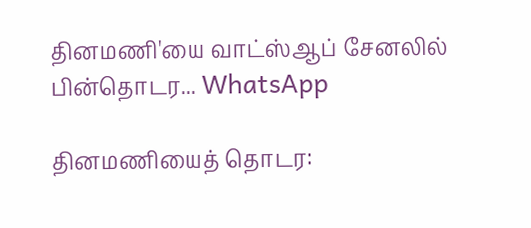தினமணி'யை வாட்ஸ்ஆப் சேனலில் பின்தொடர... WhatsApp

தினமணியைத் தொடர: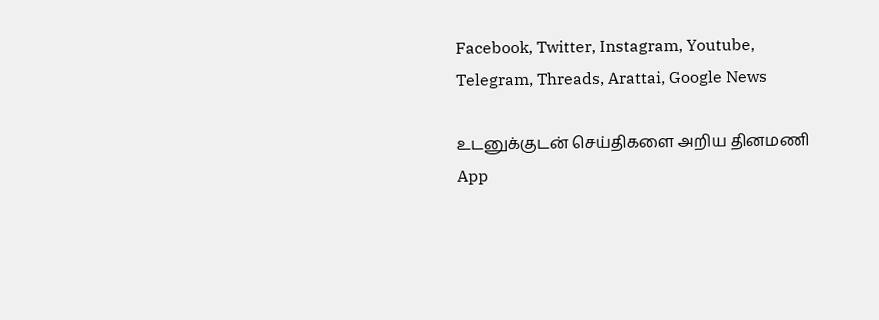Facebook, Twitter, Instagram, Youtube, Telegram, Threads, Arattai, Google News

உடனுக்குடன் செய்திகளை அறிய தினமணி App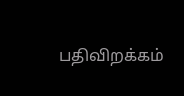பதிவிறக்கம்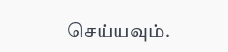செய்யவும்.